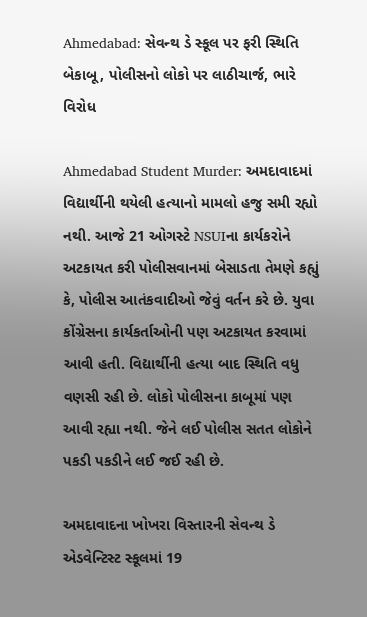Ahmedabad: સેવન્થ ડે સ્કૂલ પર ફરી સ્થિતિ બેકાબૂ, પોલીસનો લોકો પર લાઠીચાર્જ, ભારે વિરોધ

Ahmedabad Student Murder: અમદાવાદમાં વિદ્યાર્થીની થયેલી હત્યાનો મામલો હજુ સમી રહ્યો નથી. આજે 21 ઓગસ્ટે NSUIના કાર્યકરોને અટકાયત કરી પોલીસવાનમાં બેસાડતા તેમણે કહ્યું કે, પોલીસ આતંકવાદીઓ જેવું વર્તન કરે છે. યુવા કોંગ્રેસના કાર્યકર્તાઓની પણ અટકાયત કરવામાં આવી હતી. વિદ્યાર્થીની હત્યા બાદ સ્થિતિ વધુ વણસી રહી છે. લોકો પોલીસના કાબૂમાં પણ આવી રહ્યા નથી. જેને લઈ પોલીસ સતત લોકોને પકડી પકડીને લઈ જઈ રહી છે.

અમદાવાદના ખોખરા વિસ્તારની સેવન્થ ડે એડવેન્ટિસ્ટ સ્કૂલમાં 19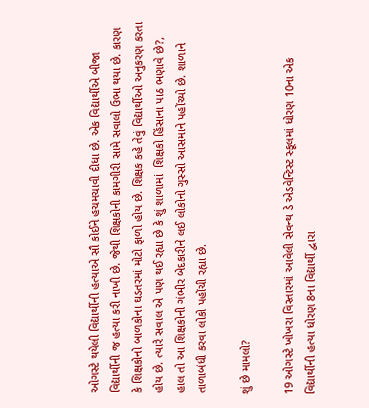ઓગસ્ટે થયેલી વિદ્યાર્થીની હત્યાએ સૌ કોઈને હચમચાવી દીધા છે. એક વિદ્યાર્થીએ બીજા વિદ્યાર્થીની જ હત્યા કરી નાખી છે. જેથી શિક્ષકોની કામગીરી સામે સવાલો ઉભા થયા છે. કારણ કે શિક્ષકોનો બાળકોના ઘડતરમાં મોટો ફાળો હોય છે. શિક્ષક કહે તેવું વિદ્યાર્થીઓ અનુકરણ કરતા હોય છે. ત્યારે સવાલ એ પણ થઈ રહ્યા છે કે શું શાળામાં  શિક્ષકો હિંસાના પાઠ ભણાવે છે?,  હાલ તો આ શિક્ષકોની ગંભીર બેદકારીને લઈ લોકોનો ગુસ્સો આસમાને પહોંચ્યો છે. શાળાને તાળાબંધી કરવા લોકો પહોંચી રહ્યા છે.

શું છે મામલો?

19 ઓગસ્ટે ખોખરા વિસ્તારમાં આવેલી સેવન્થ ડે એડવેન્ટિસ્ટ સ્કૂલમાં ધોરણ 10ના એક વિદ્યાર્થીની હત્યા ધોરણ 8ના વિદ્યાર્થી દ્વારા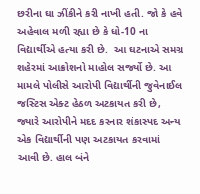છરીના ઘા ઝીંકીને કરી નાખી હતી. જો કે હવે અહેવાલ મળી રહ્યા છે કે ધો-10 ના વિદ્યાર્થીએ હત્યા કરી છે.  આ ઘટનાએ સમગ્ર શહેરમાં આક્રોશનો માહોલ સર્જ્યો છે. આ મામલે પોલીસે આરોપી વિદ્યાર્થીની જુવેનાઈલ જસ્ટિસ એક્ટ હેઠળ અટકાયત કરી છે, જ્યારે આરોપીને મદદ કરનાર શંકાસ્પદ અન્ય એક વિદ્યાર્થીની પણ અટકાયત કરવામાં આવી છે. હાલ બંને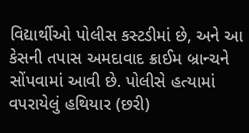વિદ્યાર્થીઓ પોલીસ કસ્ટડીમાં છે, અને આ કેસની તપાસ અમદાવાદ ક્રાઈમ બ્રાન્ચને સોંપવામાં આવી છે. પોલીસે હત્યામાં વપરાયેલું હથિયાર (છરી)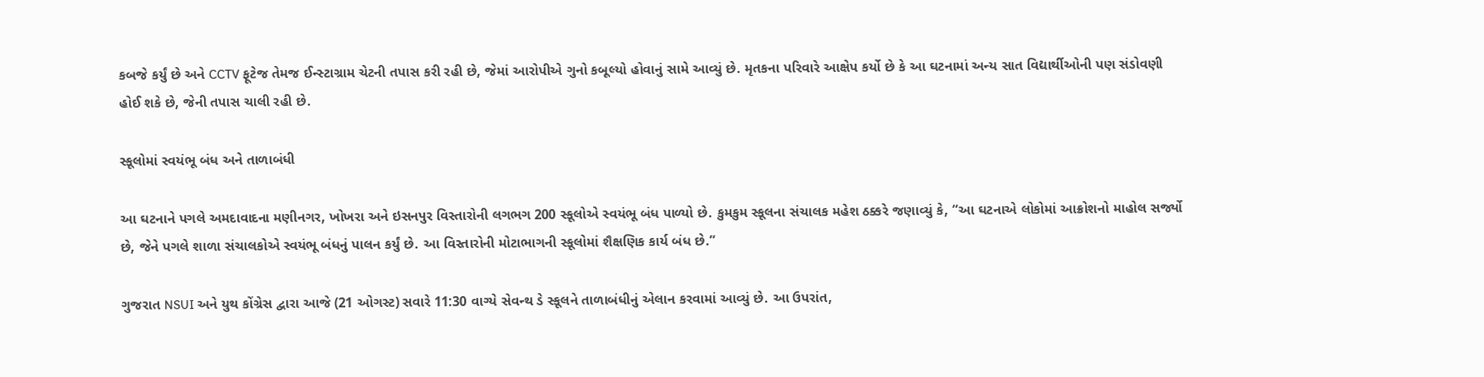કબજે કર્યું છે અને CCTV ફૂટેજ તેમજ ઈન્સ્ટાગ્રામ ચેટની તપાસ કરી રહી છે, જેમાં આરોપીએ ગુનો કબૂલ્યો હોવાનું સામે આવ્યું છે. મૃતકના પરિવારે આક્ષેપ કર્યો છે કે આ ઘટનામાં અન્ય સાત વિદ્યાર્થીઓની પણ સંડોવણી હોઈ શકે છે, જેની તપાસ ચાલી રહી છે.

સ્કૂલોમાં સ્વયંભૂ બંધ અને તાળાબંધી

આ ઘટનાને પગલે અમદાવાદના મણીનગર, ખોખરા અને ઇસનપુર વિસ્તારોની લગભગ 200 સ્કૂલોએ સ્વયંભૂ બંધ પાળ્યો છે. કુમકુમ સ્કૂલના સંચાલક મહેશ ઠક્કરે જણાવ્યું કે, “આ ઘટનાએ લોકોમાં આક્રોશનો માહોલ સર્જ્યો છે, જેને પગલે શાળા સંચાલકોએ સ્વયંભૂ બંધનું પાલન કર્યું છે. આ વિસ્તારોની મોટાભાગની સ્કૂલોમાં શૈક્ષણિક કાર્ય બંધ છે.”

ગુજરાત NSUI અને યુથ કોંગ્રેસ દ્વારા આજે (21 ઓગસ્ટ) સવારે 11:30 વાગ્યે સેવન્થ ડે સ્કૂલને તાળાબંધીનું એલાન કરવામાં આવ્યું છે. આ ઉપરાંત,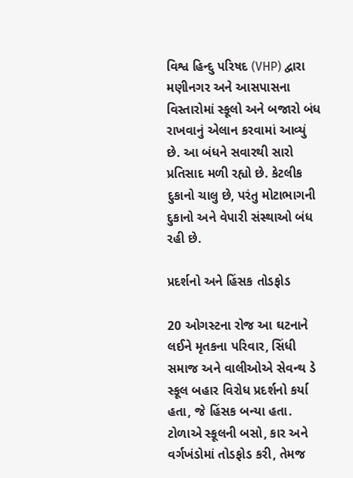વિશ્વ હિન્દુ પરિષદ (VHP) દ્વારા મણીનગર અને આસપાસના વિસ્તારોમાં સ્કૂલો અને બજારો બંધ રાખવાનું એલાન કરવામાં આવ્યું છે. આ બંધને સવારથી સારો પ્રતિસાદ મળી રહ્યો છે. કેટલીક દુકાનો ચાલુ છે, પરંતુ મોટાભાગની દુકાનો અને વેપારી સંસ્થાઓ બંધ રહી છે.

પ્રદર્શનો અને હિંસક તોડફોડ

20 ઓગસ્ટના રોજ આ ઘટનાને લઈને મૃતકના પરિવાર, સિંધી સમાજ અને વાલીઓએ સેવન્થ ડે સ્કૂલ બહાર વિરોધ પ્રદર્શનો કર્યા હતા, જે હિંસક બન્યા હતા. ટોળાએ સ્કૂલની બસો, કાર અને વર્ગખંડોમાં તોડફોડ કરી, તેમજ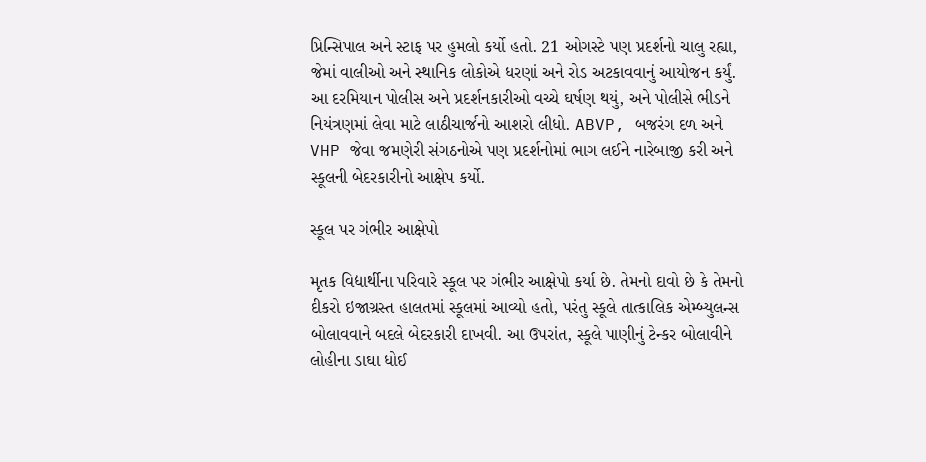પ્રિન્સિપાલ અને સ્ટાફ પર હુમલો કર્યો હતો. 21 ઓગસ્ટે પણ પ્રદર્શનો ચાલુ રહ્યા, જેમાં વાલીઓ અને સ્થાનિક લોકોએ ધરણાં અને રોડ અટકાવવાનું આયોજન કર્યું. આ દરમિયાન પોલીસ અને પ્રદર્શનકારીઓ વચ્ચે ઘર્ષણ થયું, અને પોલીસે ભીડને નિયંત્રણમાં લેવા માટે લાઠીચાર્જનો આશરો લીધો. ABVP, બજરંગ દળ અને VHP જેવા જમણેરી સંગઠનોએ પણ પ્રદર્શનોમાં ભાગ લઈને નારેબાજી કરી અને સ્કૂલની બેદરકારીનો આક્ષેપ કર્યો.

સ્કૂલ પર ગંભીર આક્ષેપો

મૃતક વિદ્યાર્થીના પરિવારે સ્કૂલ પર ગંભીર આક્ષેપો કર્યા છે. તેમનો દાવો છે કે તેમનો દીકરો ઇજાગ્રસ્ત હાલતમાં સ્કૂલમાં આવ્યો હતો, પરંતુ સ્કૂલે તાત્કાલિક એમ્બ્યુલન્સ બોલાવવાને બદલે બેદરકારી દાખવી. આ ઉપરાંત, સ્કૂલે પાણીનું ટેન્કર બોલાવીને લોહીના ડાઘા ધોઈ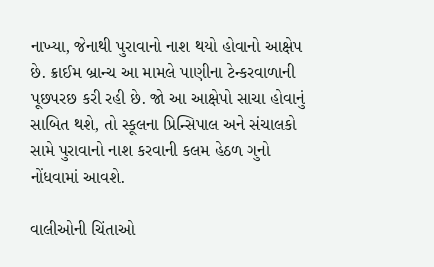નાખ્યા, જેનાથી પુરાવાનો નાશ થયો હોવાનો આક્ષેપ છે. ક્રાઈમ બ્રાન્ચ આ મામલે પાણીના ટેન્કરવાળાની પૂછપરછ કરી રહી છે. જો આ આક્ષેપો સાચા હોવાનું સાબિત થશે, તો સ્કૂલના પ્રિન્સિપાલ અને સંચાલકો સામે પુરાવાનો નાશ કરવાની કલમ હેઠળ ગુનો નોંધવામાં આવશે.

વાલીઓની ચિંતાઓ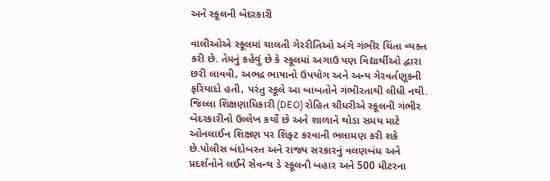અને સ્કૂલની બેદરકારી

વાલીઓએ સ્કૂલમાં ચાલતી ગેરરીતિઓ અંગે ગંભીર ચિંતા વ્યક્ત કરી છે. તેમનું કહેવું છે કે સ્કૂલમાં અગાઉ પણ વિદ્યાર્થીઓ દ્વારા છરી લાવવી, અભદ્ર ભાષાનો ઉપયોગ અને અન્ય ગેરવર્તણૂકની ફરિયાદો હતી, પરંતુ સ્કૂલે આ બાબતોને ગંભીરતાથી લીધી નથી. જિલ્લા શિક્ષણાધિકારી (DEO) રોહિત ચૌધરીએ સ્કૂલની ગંભીર બેદરકારીનો ઉલ્લેખ કર્યો છે અને શાળાને થોડા સમય માટે ઓનલાઈન શિક્ષણ પર શિફ્ટ કરવાની ભલામણ કરી શકે છે.પોલીસ બંદોબસ્ત અને રાજ્ય સરકારનું વલણબંધ અને પ્રદર્શનોને લઈને સેવન્થ ડે સ્કૂલની બહાર અને 500 મીટરના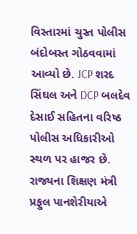વિસ્તારમાં ચુસ્ત પોલીસ બંદોબસ્ત ગોઠવવામાં આવ્યો છે. JCP શરદ સિંઘલ અને DCP બલદેવ દેસાઈ સહિતના વરિષ્ઠ પોલીસ અધિકારીઓ સ્થળ પર હાજર છે. રાજ્યના શિક્ષણ મંત્રી પ્રફુલ પાનશેરીયાએ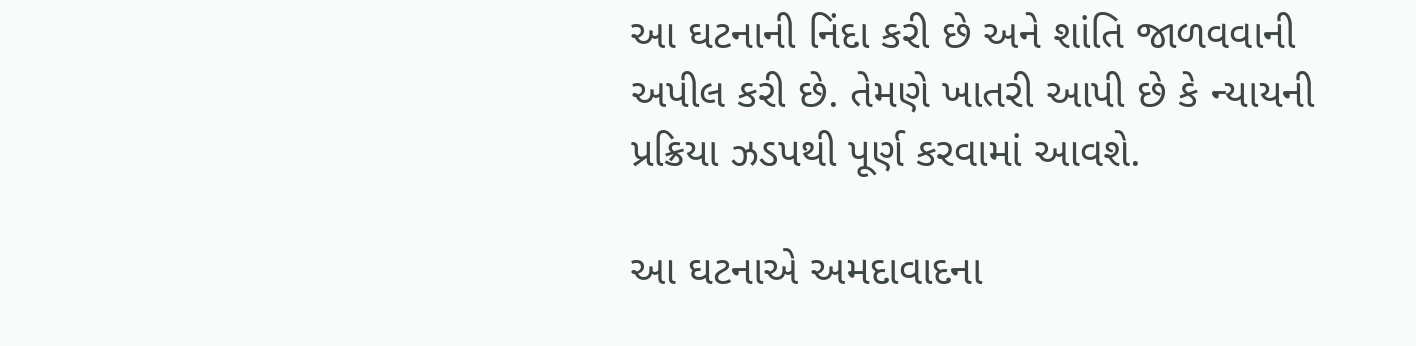આ ઘટનાની નિંદા કરી છે અને શાંતિ જાળવવાની અપીલ કરી છે. તેમણે ખાતરી આપી છે કે ન્યાયની પ્રક્રિયા ઝડપથી પૂર્ણ કરવામાં આવશે.

આ ઘટનાએ અમદાવાદના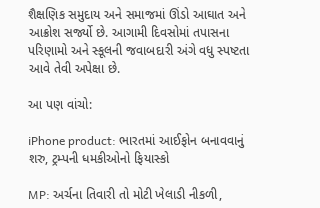શૈક્ષણિક સમુદાય અને સમાજમાં ઊંડો આઘાત અને આક્રોશ સર્જ્યો છે. આગામી દિવસોમાં તપાસના પરિણામો અને સ્કૂલની જવાબદારી અંગે વધુ સ્પષ્ટતા આવે તેવી અપેક્ષા છે.

આ પણ વાંચો:

iPhone product: ભારતમાં આઈફોન બનાવવાનું શરુ, ટ્રમ્પની ધમકીઓનો ફિયાસ્કો

MP: અર્ચના તિવારી તો મોટી ખેલાડી નીકળી,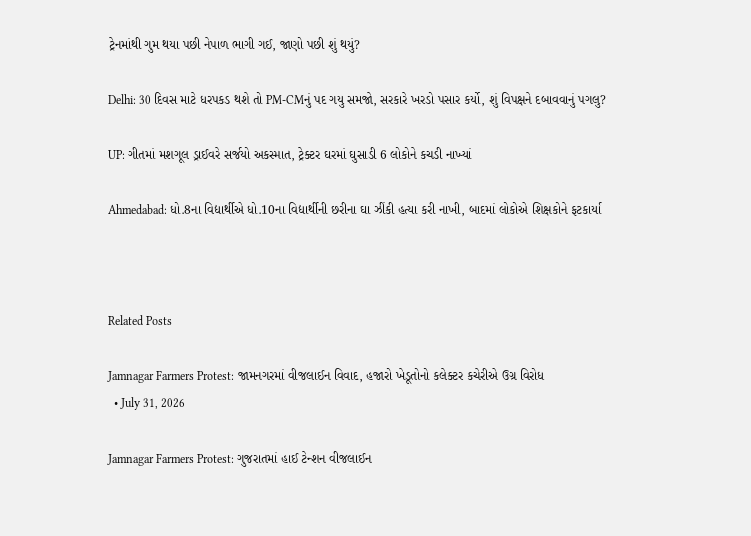ટ્રેનમાંથી ગુમ થયા પછી નેપાળ ભાગી ગઈ, જાણો પછી શું થયું?

Delhi: 30 દિવસ માટે ધરપકડ થશે તો PM-CMનું પદ ગયુ સમજો, સરકારે ખરડો પસાર કર્યો, શું વિપક્ષને દબાવવાનું પગલુ?

UP: ગીતમાં મશગૂલ ડ્રાઈવરે સર્જયો અકસ્માત, ટ્રેક્ટર ઘરમાં ઘુસાડી 6 લોકોને કચડી નાખ્યાં

Ahmedabad: ધો.8ના વિદ્યાર્થીએ ધો.10ના વિદ્યાર્થીની છરીના ઘા ઝીંકી હત્યા કરી નાખી, બાદમાં લોકોએ શિક્ષકોને ફટકાર્યા



Related Posts

Jamnagar Farmers Protest: જામનગરમાં વીજલાઈન વિવાદ, હજારો ખેડૂતોનો કલેક્ટર કચેરીએ ઉગ્ર વિરોધ
  • July 31, 2026

Jamnagar Farmers Protest: ગુજરાતમાં હાઈ ટેન્શન વીજલાઈન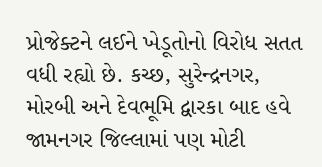પ્રોજેક્ટને લઈને ખેડૂતોનો વિરોધ સતત વધી રહ્યો છે. કચ્છ, સુરેન્દ્રનગર, મોરબી અને દેવભૂમિ દ્વારકા બાદ હવે જામનગર જિલ્લામાં પણ મોટી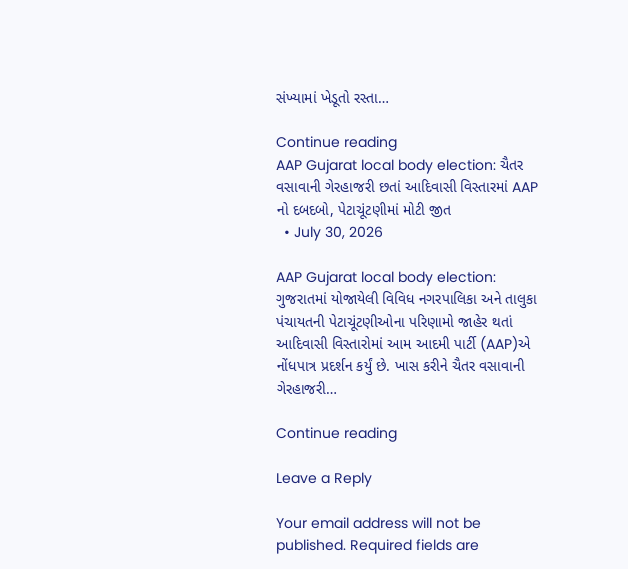સંખ્યામાં ખેડૂતો રસ્તા…

Continue reading
AAP Gujarat local body election: ચૈતર વસાવાની ગેરહાજરી છતાં આદિવાસી વિસ્તારમાં AAP નો દબદબો, પેટાચૂંટણીમાં મોટી જીત
  • July 30, 2026

AAP Gujarat local body election: ગુજરાતમાં યોજાયેલી વિવિધ નગરપાલિકા અને તાલુકા પંચાયતની પેટાચૂંટણીઓના પરિણામો જાહેર થતાં આદિવાસી વિસ્તારોમાં આમ આદમી પાર્ટી (AAP)એ નોંધપાત્ર પ્રદર્શન કર્યું છે. ખાસ કરીને ચૈતર વસાવાની ગેરહાજરી…

Continue reading

Leave a Reply

Your email address will not be published. Required fields are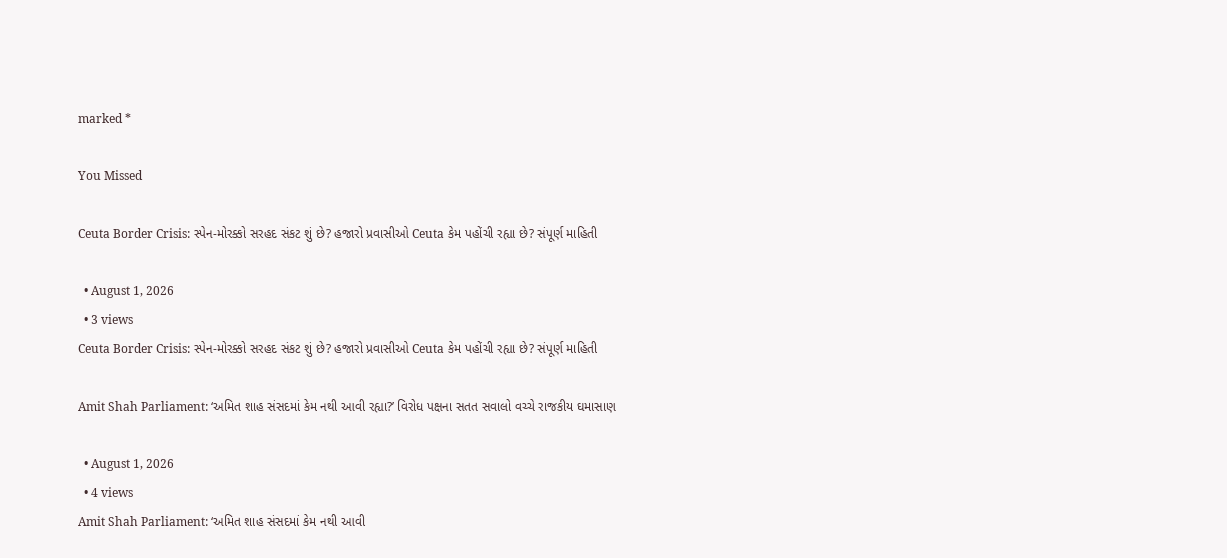marked *

You Missed

Ceuta Border Crisis: સ્પેન-મોરક્કો સરહદ સંકટ શું છે? હજારો પ્રવાસીઓ Ceuta કેમ પહોંચી રહ્યા છે? સંપૂર્ણ માહિતી

  • August 1, 2026
  • 3 views
Ceuta Border Crisis: સ્પેન-મોરક્કો સરહદ સંકટ શું છે? હજારો પ્રવાસીઓ Ceuta કેમ પહોંચી રહ્યા છે? સંપૂર્ણ માહિતી

Amit Shah Parliament: ‘અમિત શાહ સંસદમાં કેમ નથી આવી રહ્યા?’ વિરોધ પક્ષના સતત સવાલો વચ્ચે રાજકીય ઘમાસાણ

  • August 1, 2026
  • 4 views
Amit Shah Parliament: ‘અમિત શાહ સંસદમાં કેમ નથી આવી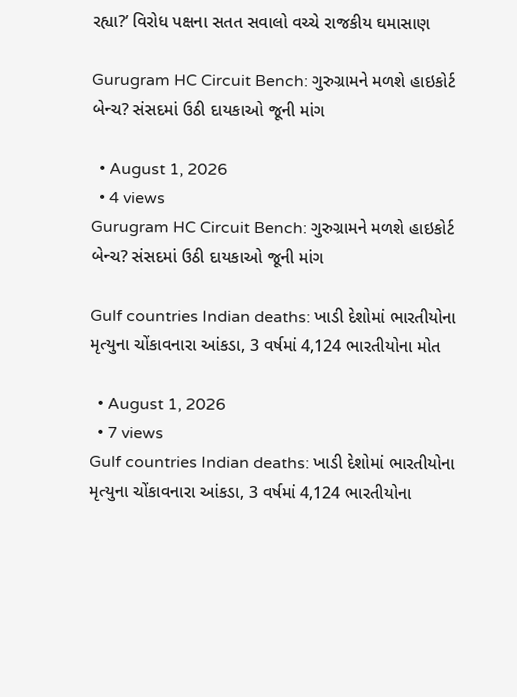રહ્યા?’ વિરોધ પક્ષના સતત સવાલો વચ્ચે રાજકીય ઘમાસાણ

Gurugram HC Circuit Bench: ગુરુગ્રામને મળશે હાઇકોર્ટ બેન્ચ? સંસદમાં ઉઠી દાયકાઓ જૂની માંગ

  • August 1, 2026
  • 4 views
Gurugram HC Circuit Bench: ગુરુગ્રામને મળશે હાઇકોર્ટ બેન્ચ? સંસદમાં ઉઠી દાયકાઓ જૂની માંગ

Gulf countries Indian deaths: ખાડી દેશોમાં ભારતીયોના મૃત્યુના ચોંકાવનારા આંકડા, 3 વર્ષમાં 4,124 ભારતીયોના મોત

  • August 1, 2026
  • 7 views
Gulf countries Indian deaths: ખાડી દેશોમાં ભારતીયોના મૃત્યુના ચોંકાવનારા આંકડા, 3 વર્ષમાં 4,124 ભારતીયોના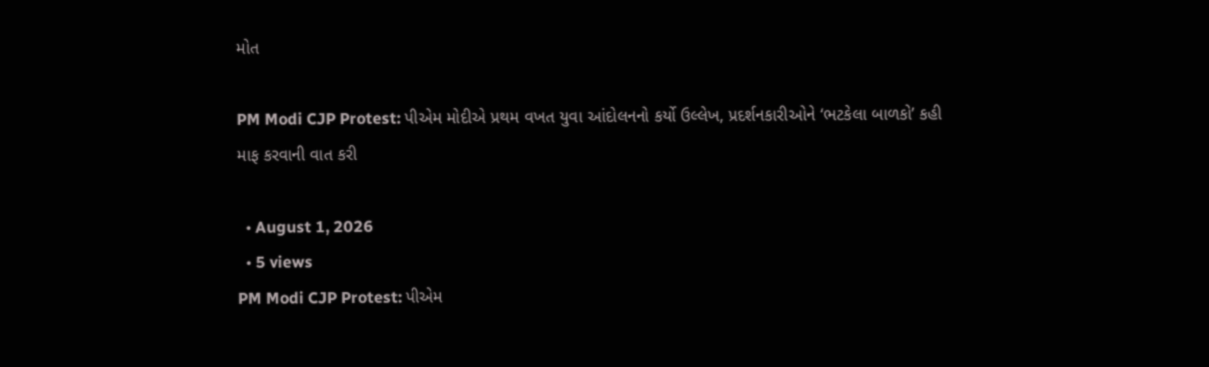મોત

PM Modi CJP Protest: પીએમ મોદીએ પ્રથમ વખત યુવા આંદોલનનો કર્યો ઉલ્લેખ, પ્રદર્શનકારીઓને ‘ભટકેલા બાળકો’ કહી માફ કરવાની વાત કરી

  • August 1, 2026
  • 5 views
PM Modi CJP Protest: પીએમ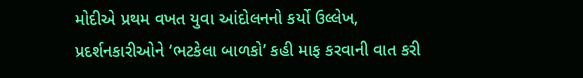મોદીએ પ્રથમ વખત યુવા આંદોલનનો કર્યો ઉલ્લેખ, પ્રદર્શનકારીઓને ‘ભટકેલા બાળકો’ કહી માફ કરવાની વાત કરી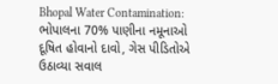Bhopal Water Contamination: ભોપાલના 70% પાણીના નમૂનાઓ દૂષિત હોવાનો દાવો, ગેસ પીડિતોએ ઉઠાવ્યા સવાલ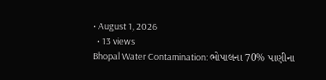• August 1, 2026
  • 13 views
Bhopal Water Contamination: ભોપાલના 70% પાણીના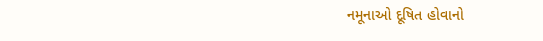નમૂનાઓ દૂષિત હોવાનો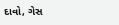દાવો, ગેસ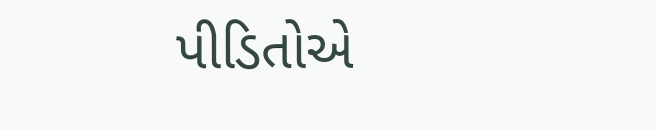પીડિતોએ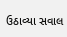ઉઠાવ્યા સવાલ